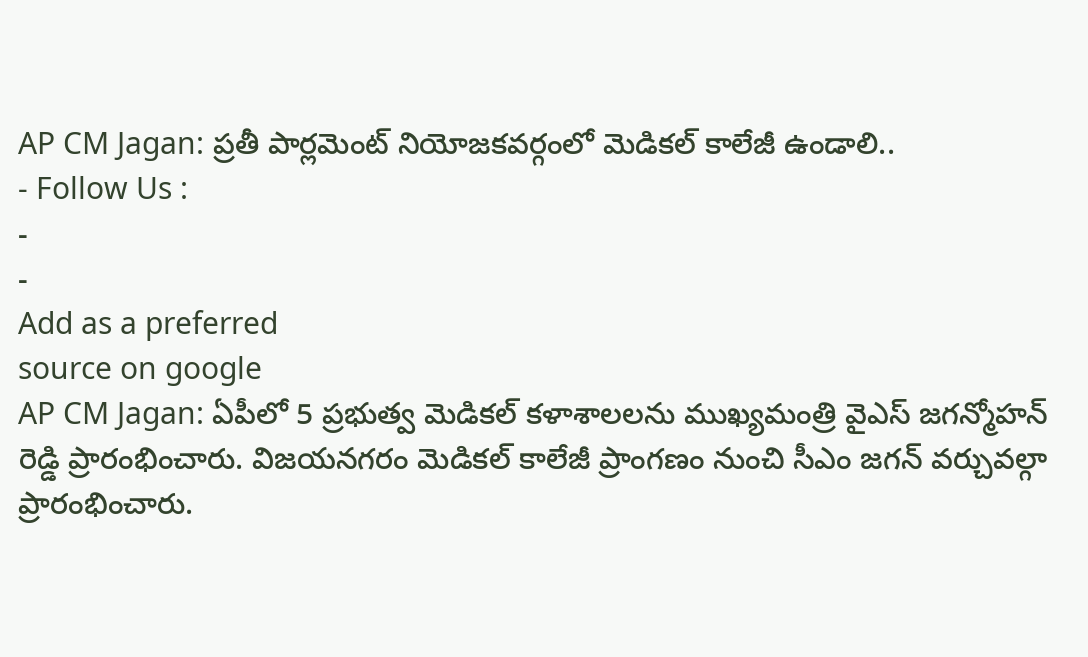AP CM Jagan: ప్రతీ పార్లమెంట్ నియోజకవర్గంలో మెడికల్ కాలేజీ ఉండాలి..
- Follow Us :
-
-
Add as a preferred
source on google
AP CM Jagan: ఏపీలో 5 ప్రభుత్వ మెడికల్ కళాశాలలను ముఖ్యమంత్రి వైఎస్ జగన్మోహన్ రెడ్డి ప్రారంభించారు. విజయనగరం మెడికల్ కాలేజీ ప్రాంగణం నుంచి సీఎం జగన్ వర్చువల్గా ప్రారంభించారు.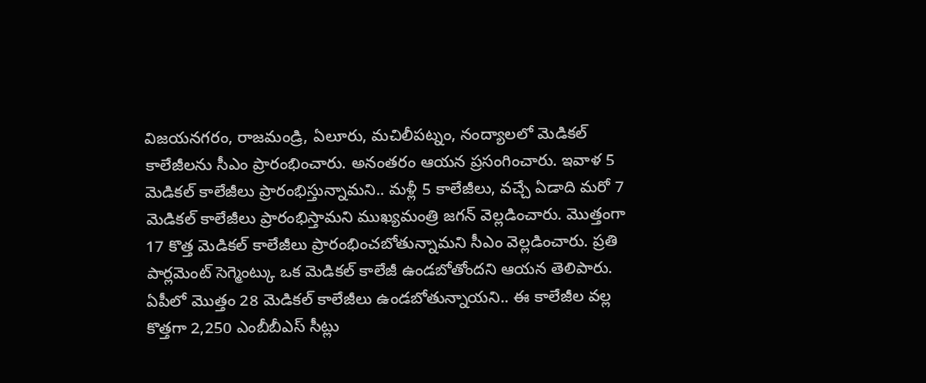విజయనగరం, రాజమండ్రి, ఏలూరు, మచిలీపట్నం, నంద్యాలలో మెడికల్ కాలేజీలను సీఎం ప్రారంభించారు. అనంతరం ఆయన ప్రసంగించారు. ఇవాళ 5 మెడికల్ కాలేజీలు ప్రారంభిస్తున్నామని.. మళ్లీ 5 కాలేజీలు, వచ్చే ఏడాది మరో 7 మెడికల్ కాలేజీలు ప్రారంభిస్తామని ముఖ్యమంత్రి జగన్ వెల్లడించారు. మొత్తంగా 17 కొత్త మెడికల్ కాలేజీలు ప్రారంభించబోతున్నామని సీఎం వెల్లడించారు. ప్రతి పార్లమెంట్ సెగ్మెంట్కు ఒక మెడికల్ కాలేజీ ఉండబోతోందని ఆయన తెలిపారు. ఏపీలో మొత్తం 28 మెడికల్ కాలేజీలు ఉండబోతున్నాయని.. ఈ కాలేజీల వల్ల కొత్తగా 2,250 ఎంబీబీఎస్ సీట్లు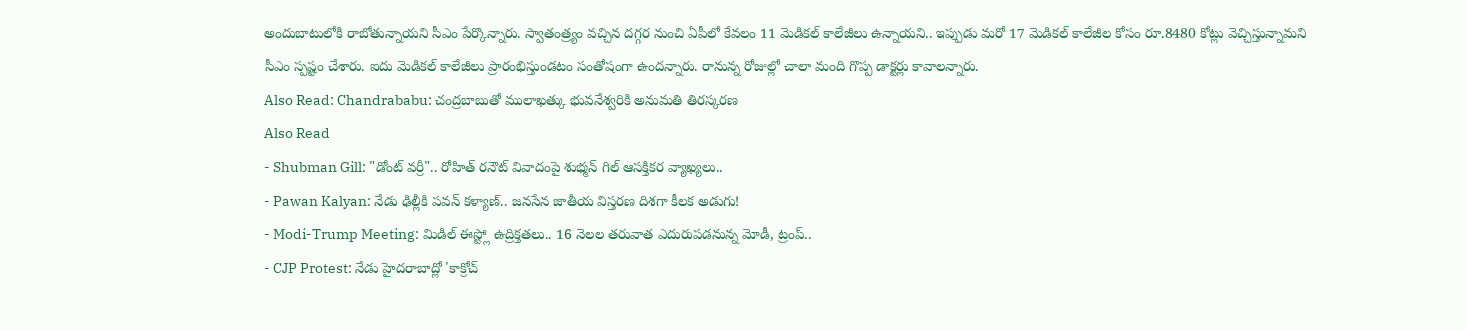అందుబాటులోకి రాబోతున్నాయని సీఎం పేర్కొన్నారు. స్వాతంత్ర్యం వచ్చిన దగ్గర నుంచి ఏపీలో కేవలం 11 మెడికల్ కాలేజీలు ఉన్నాయని.. ఇప్పుడు మరో 17 మెడికల్ కాలేజీల కోసం రూ.8480 కోట్లు వెచ్చిస్తున్నామని సీఎం స్పష్టం చేశారు. ఐదు మెడికల్ కాలేజీలు ప్రారంభిస్తుండటం సంతోషంగా ఉందన్నారు. రానున్న రోజుల్లో చాలా మంది గొప్ప డాక్టర్లు కావాలన్నారు.
Also Read: Chandrababu: చంద్రబాబుతో ములాఖత్కు భువనేశ్వరికి అనుమతి తిరస్కరణ
Also Read
- Shubman Gill: "డోంట్ వర్రీ".. రోహిత్ రనౌట్ వివాదంపై శుభ్మన్ గిల్ ఆసక్తికర వ్యాఖ్యలు..
- Pawan Kalyan: నేడు ఢిల్లీకి పవన్ కళ్యాణ్.. జనసేన జాతీయ విస్తరణ దిశగా కీలక అడుగు!
- Modi-Trump Meeting: మిడిల్ ఈస్ట్లో ఉద్రిక్తతలు.. 16 నెలల తరువాత ఎదురుపడనున్న మోడీ, ట్రంప్..
- CJP Protest: నేడు హైదరాబాద్లో 'కాక్రోచ్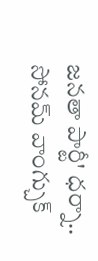జనతా పార్టీ' ధర్నా.. సోనమ్ వాంగ్చుక్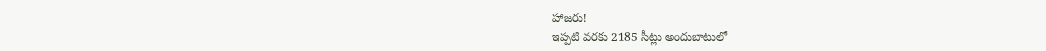హాజరు!
ఇప్పటి వరకు 2185 సీట్లు అందుబాటులో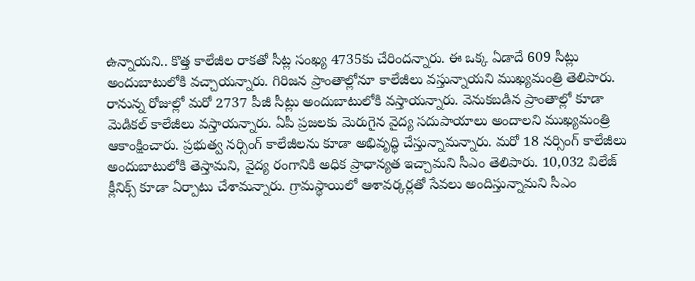ఉన్నాయని.. కొత్త కాలేజీల రాకతో సీట్ల సంఖ్య 4735కు చేరిందన్నారు. ఈ ఒక్క ఏడాదే 609 సీట్లు అందుబాటులోకి వచ్చాయన్నారు. గిరిజన ప్రాంతాల్లోనూ కాలేజీలు వస్తున్నాయని ముఖ్యమంత్రి తెలిపారు. రానున్న రోజుల్లో మరో 2737 పీజీ సీట్లు అందుబాటులోకి వస్తాయన్నారు. వెనుకబడిన ప్రాంతాల్లో కూడా మెడికల్ కాలేజీలు వస్తాయన్నారు. ఏపీ ప్రజలకు మెరుగైన వైద్య సదుపాయాలు అందాలని ముఖ్యమంత్రి ఆకాంక్షించారు. ప్రభుత్వ నర్సింగ్ కాలేజీలను కూడా అభివృద్ధి చేస్తున్నామన్నారు. మరో 18 నర్సింగ్ కాలేజీలు అందుబాటులోకి తెస్తామని, వైద్య రంగానికి అధిక ప్రాధాన్యత ఇచ్చామని సీఎం తెలిపారు. 10,032 విలేజ్ క్లీనిక్స్ కూడా ఏర్పాటు చేశామన్నారు. గ్రామస్థాయిలో ఆశావర్కర్లతో సేవలు అందిస్తున్నామని సీఎం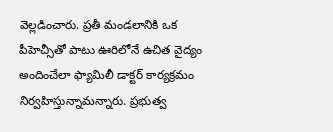వెల్లడించారు. ప్రతీ మండలానికి ఒక పీహెచ్సీతో పాటు ఊరిలోనే ఉచిత వైద్యం అందించేలా ఫ్యామిలీ డాక్టర్ కార్యక్రమం నిర్వహిస్తున్నామన్నారు. ప్రభుత్వ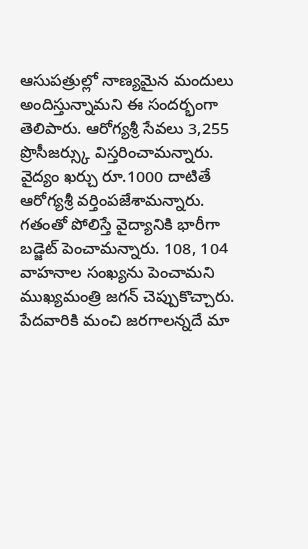ఆసుపత్రుల్లో నాణ్యమైన మందులు అందిస్తున్నామని ఈ సందర్భంగా తెలిపారు. ఆరోగ్యశ్రీ సేవలు 3,255 ప్రొసీజర్స్కు విస్తరించామన్నారు. వైద్యం ఖర్చు రూ.1000 దాటితే ఆరోగ్యశ్రీ వర్తింపజేశామన్నారు. గతంతో పోలిస్తే వైద్యానికి భారీగా బడ్జెట్ పెంచామన్నారు. 108, 104 వాహనాల సంఖ్యను పెంచామని ముఖ్యమంత్రి జగన్ చెప్పుకొచ్చారు. పేదవారికి మంచి జరగాలన్నదే మా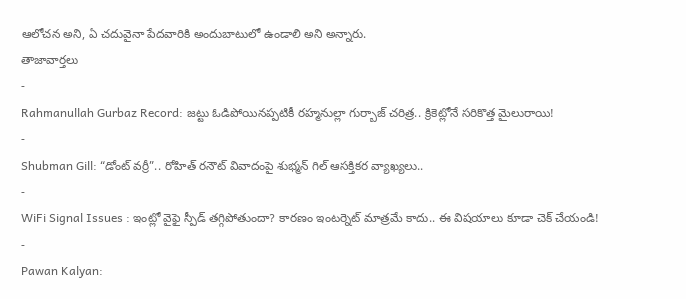ఆలోచన అని, ఏ చదువైనా పేదవారికి అందుబాటులో ఉండాలి అని అన్నారు.
తాజావార్తలు
-
Rahmanullah Gurbaz Record: జట్టు ఓడిపోయినప్పటికీ రహ్మనుల్లా గుర్బాజ్ చరిత్ర.. క్రికెట్లోనే సరికొత్త మైలురాయి!
-
Shubman Gill: “డోంట్ వర్రీ”.. రోహిత్ రనౌట్ వివాదంపై శుభ్మన్ గిల్ ఆసక్తికర వ్యాఖ్యలు..
-
WiFi Signal Issues : ఇంట్లో వైఫై స్పీడ్ తగ్గిపోతుందా? కారణం ఇంటర్నెట్ మాత్రమే కాదు.. ఈ విషయాలు కూడా చెక్ చేయండి!
-
Pawan Kalyan: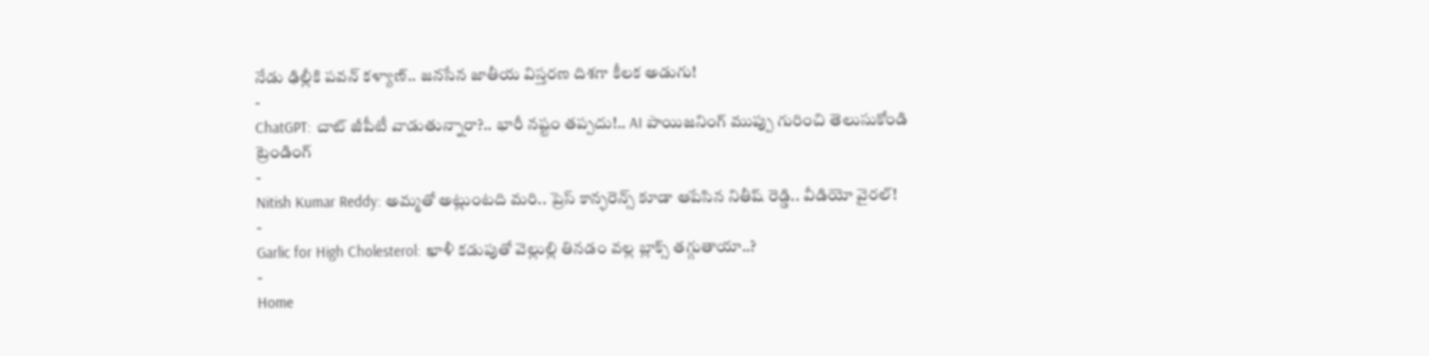నేడు ఢిల్లీకి పవన్ కళ్యాణ్.. జనసేన జాతీయ విస్తరణ దిశగా కీలక అడుగు!
-
ChatGPT: చాట్ జీపీటీ వాడుతున్నారా?.. భారీ నష్టం తప్పదు!.. AI పాయిజనింగ్ ముప్పు గురించి తెలుసుకోండి
ట్రెండింగ్
-
Nitish Kumar Reddy: అమ్మతో అట్లుంటది మరి.. ప్రెస్ కాన్ఫరెన్స్ కూడా ఆపేసిన నితీష్ రెడ్డి.. వీడియో వైరల్!
-
Garlic for High Cholesterol: ఖాళీ కడుపుతో వెల్లుల్లి తినడం వల్ల బ్లాక్స్ తగ్గుతాయా..?
-
Home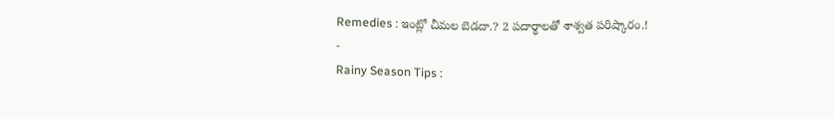Remedies : ఇంట్లో చీమల బెడదా.? 2 పదార్థాలతో శాశ్వత పరిష్కారం.!
-
Rainy Season Tips :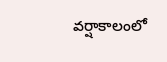వర్షాకాలంలో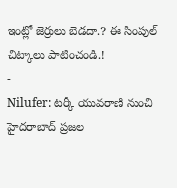ఇంట్లో జెర్రులు బెడదా.? ఈ సింపుల్ చిట్కాలు పాటించండి.!
-
Nilufer: టర్కీ యువరాణి నుంచి హైదరాబాద్ ప్రజల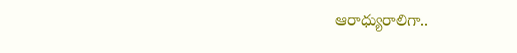ఆరాధ్యురాలిగా..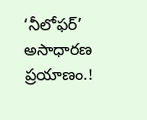‘నీలోఫర్’ అసాధారణ ప్రయాణం.!